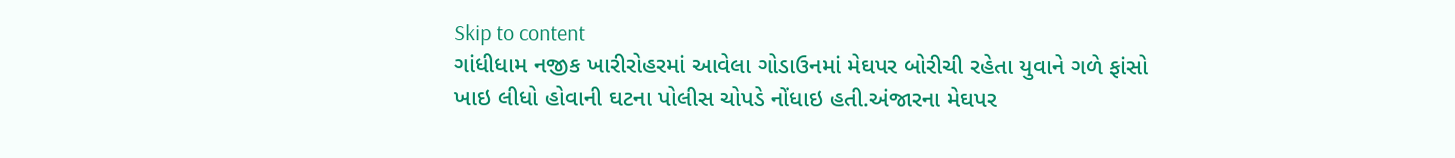Skip to content
ગાંધીધામ નજીક ખારીરોહરમાં આવેલા ગોડાઉનમાં મેઘપર બોરીચી રહેતા યુવાને ગળે ફાંસો ખાઇ લીધો હોવાની ઘટના પોલીસ ચોપડે નોંધાઇ હતી.અંજારના મેઘપર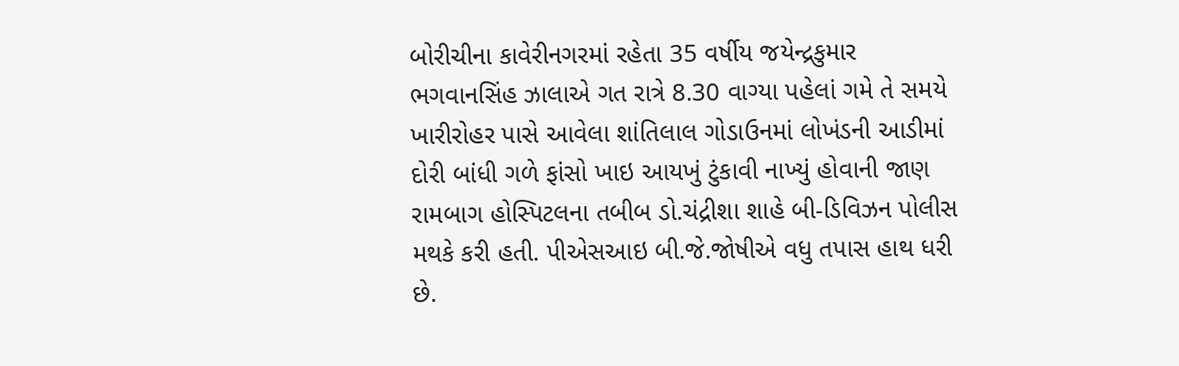બોરીચીના કાવેરીનગરમાં રહેતા 35 વર્ષીય જયેન્દ્રકુમાર ભગવાનસિંહ ઝાલાએ ગત રાત્રે 8.30 વાગ્યા પહેલાં ગમે તે સમયે ખારીરોહર પાસે આવેલા શાંતિલાલ ગોડાઉનમાં લોખંડની આડીમાં દોરી બાંધી ગળે ફાંસો ખાઇ આયખું ટુંકાવી નાખ્યું હોવાની જાણ રામબાગ હોસ્પિટલના તબીબ ડો.ચંદ્રીશા શાહે બી-ડિવિઝન પોલીસ મથકે કરી હતી. પીએસઆઇ બી.જે.જોષીએ વધુ તપાસ હાથ ધરી છે.